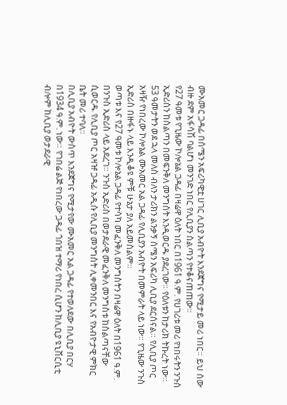ሙአመር ጋዳፊ በሰሜን አፍሪካዊቷ ሀገር ሊቢያ አብዮት እንደጀግና የሚታይ መሪ ነበር። ይህ ሰው ብዙ ደም አፋሳሽ ባልሆነ መንገድ ነበር የሊቢያን ስልጣን የተቆናጠጠው።
የ27 ዓመቱ የጊዜው ኮሎኔል ጋዳፊ በዛሬዋ ዕለት ነበር በ1961 ዓ.ም. የሀገሪቱ መሪ የነበሩትን ንጉስ ኢድሪስን ከስልጣን በመፍንቅለ መንግስት እንዲወርዱ ያደረገው። የዕለቱን ከታሪክ ትኩረት ነው።
53 ዓመታትን ወደ ኋላ መለስ ብለን ታሪክን ልንቃኝ ሰሜን አፍሪካ ሊቢያ ደርሰናል። የሊቢያ ጦር አዛዥ የነበረው ኮሎኔል ሙአመር አል ጋዳፊ የሊቢያን አብዮት በመምራት ላይ ነው። የጊዜው ንጉስ ኢድሪስ በዙፋኑ ላይ እንዲቆዩ ምቹ ሁኔታ ያለ አይመስልም።
ወጣቱ እና የ27 ዓመቱ ኮሎኔል ጋዳፊ የተሳካ መፈንቅለ መንግስትን በዛሬዋ ዕለት በ1961 ዓ.ም. በንጉስ ኢድሪስ ላይ አደረገ። ንጉስ ኢድሪስ በወታደራዊ መፈንቅለ መንግስቱ ከስልጣናቸው ሲወርዱ የሊቢያ ጦር አዛዡ ጋዳፊ አዲሱ የሊቢያ መንግስት ሊቀመንበር እና የአብዮታዊ ምክር ቤት መሪ ተባለ።
በሊቢያ አብዮት ውስጥ እንደጀግና የሚታየው ሙአመር አል ጋዳፊ የተወለደው በሊቢያ በርሃ በ1934 ዓ.ም. ነው። የገበሬ ልጅ የነበረው ጋዳፊ ጎበዝ ተማሪ የነበረ ሲሆን ከሊቢያ ዩኒቨርሲቲ ብሎም ከሊቢያ ወታደራዊ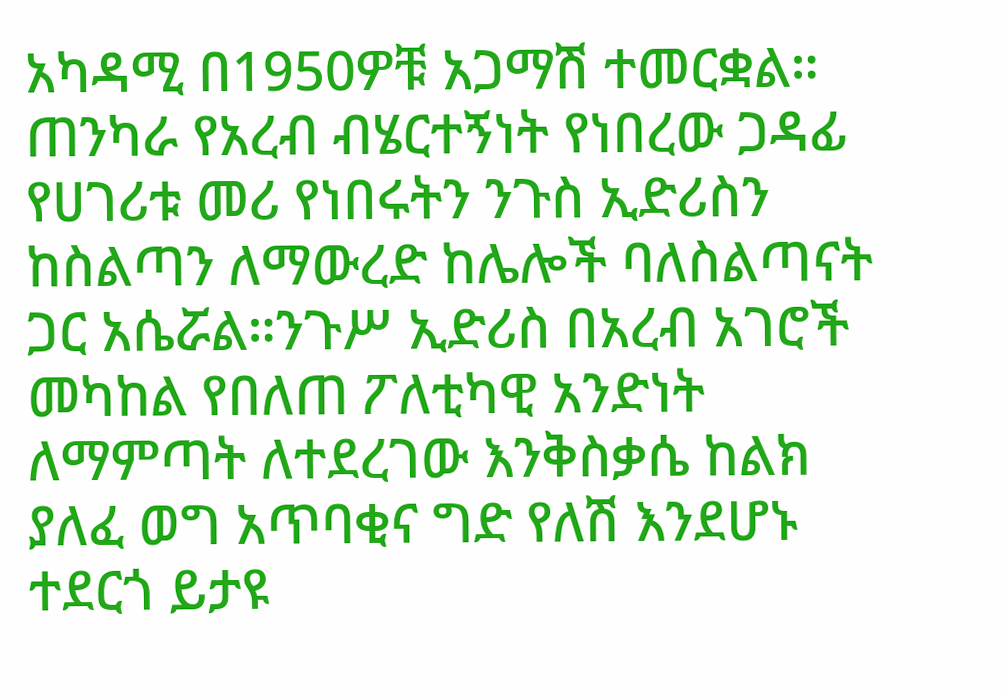አካዳሚ በ1950ዎቹ አጋማሽ ተመርቋል።
ጠንካራ የአረብ ብሄርተኝነት የነበረው ጋዳፊ የሀገሪቱ መሪ የነበሩትን ንጉስ ኢድሪስን ከስልጣን ለማውረድ ከሌሎች ባለስልጣናት ጋር አሴሯል።ንጉሥ ኢድሪስ በአረብ አገሮች መካከል የበለጠ ፖለቲካዊ አንድነት ለማምጣት ለተደረገው እንቅስቃሴ ከልክ ያለፈ ወግ አጥባቂና ግድ የለሽ እንደሆኑ ተደርጎ ይታዩ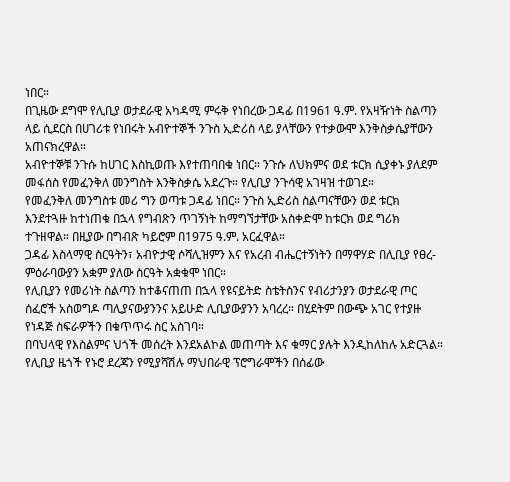ነበር።
በጊዜው ደግሞ የሊቢያ ወታደራዊ አካዳሚ ምሩቅ የነበረው ጋዳፊ በ1961 ዓ.ም. የአዛዥነት ስልጣን ላይ ሲደርስ በሀገሪቱ የነበሩት አብዮተኞች ንጉስ ኢድሪስ ላይ ያላቸውን የተቃውሞ እንቅስቃሴያቸውን አጠናክረዋል።
አብዮተኞቹ ንጉሱ ከሀገር እስኪወጡ እየተጠባበቁ ነበር። ንጉሱ ለህክምና ወደ ቱርክ ሲያቀኑ ያለደም መፋሰስ የመፈንቅለ መንግስት እንቅስቃሴ አደረጉ። የሊቢያ ንጉሳዊ አገዛዝ ተወገደ።
የመፈንቅለ መንግስቱ መሪ ግን ወጣቱ ጋዳፊ ነበር። ንጉስ ኢድሪስ ስልጣናቸውን ወደ ቱርክ እንደተጓዙ ከተነጠቁ በኋላ የግብጽን ጥገኝነት ከማግኘታቸው አስቀድሞ ከቱርክ ወደ ግሪክ ተጉዘዋል። በዚያው በግብጽ ካይሮም በ1975 ዓ.ም. አርፈዋል።
ጋዳፊ እስላማዊ ስርዓትን፣ አብዮታዊ ሶሻሊዝምን እና የአረብ ብሔርተኝነትን በማዋሃድ በሊቢያ የፀረ-ምዕራባውያን አቋም ያለው ስርዓት አቋቁሞ ነበር።
የሊቢያን የመሪነት ስልጣን ከተቆናጠጠ በኋላ የዩናይትድ ስቴትስንና የብሪታንያን ወታደራዊ ጦር ሰፈሮች አስወግዶ ጣሊያናውያንንና አይሁድ ሊቢያውያንን አባረረ። በሂደትም በውጭ አገር የተያዙ የነዳጅ ስፍራዎችን በቁጥጥሩ ስር አስገባ።
በባህላዊ የእስልምና ህጎች መሰረት እንደአልኮል መጠጣት እና ቁማር ያሉት እንዲከለከሉ አድርጓል። የሊቢያ ዜጎች የኑሮ ደረጃን የሚያሻሽሉ ማህበራዊ ፕሮግራሞችን በሰፊው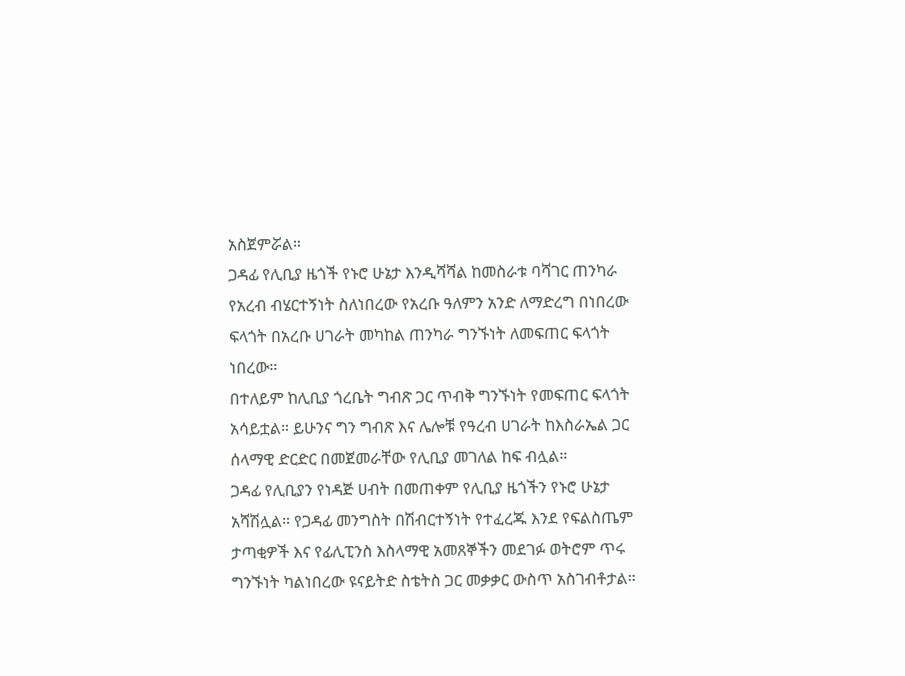አስጀምሯል።
ጋዳፊ የሊቢያ ዜጎች የኑሮ ሁኔታ እንዲሻሻል ከመስራቱ ባሻገር ጠንካራ የአረብ ብሄርተኝነት ስለነበረው የአረቡ ዓለምን አንድ ለማድረግ በነበረው ፍላጎት በአረቡ ሀገራት መካከል ጠንካራ ግንኙነት ለመፍጠር ፍላጎት ነበረው።
በተለይም ከሊቢያ ጎረቤት ግብጽ ጋር ጥብቅ ግንኙነት የመፍጠር ፍላጎት አሳይቷል። ይሁንና ግን ግብጽ እና ሌሎቹ የዓረብ ሀገራት ከእስራኤል ጋር ሰላማዊ ድርድር በመጀመራቸው የሊቢያ መገለል ከፍ ብሏል።
ጋዳፊ የሊቢያን የነዳጅ ሀብት በመጠቀም የሊቢያ ዜጎችን የኑሮ ሁኔታ አሻሽሏል። የጋዳፊ መንግስት በሽብርተኝነት የተፈረጁ እንደ የፍልስጤም ታጣቂዎች እና የፊሊፒንስ እስላማዊ አመጸኞችን መደገፉ ወትሮም ጥሩ ግንኙነት ካልነበረው ዩናይትድ ስቴትስ ጋር መቃቃር ውስጥ አስገብቶታል።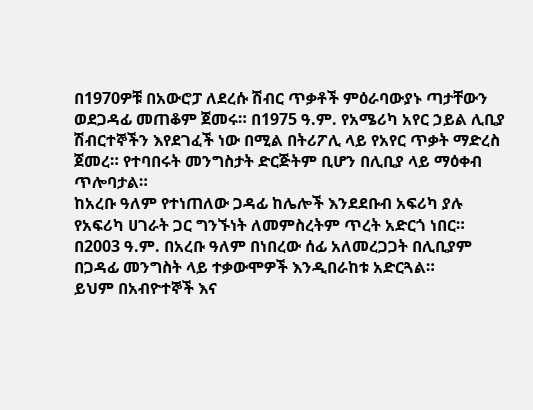በ1970ዎቹ በአውሮፓ ለደረሱ ሽብር ጥቃቶች ምዕራባውያኑ ጣታቸውን ወደጋዳፊ መጠቆም ጀመሩ። በ1975 ዓ.ም. የአሜሪካ አየር ኃይል ሊቢያ ሽብርተኞችን እየደገፈች ነው በሚል በትሪፖሊ ላይ የአየር ጥቃት ማድረስ ጀመረ። የተባበሩት መንግስታት ድርጅትም ቢሆን በሊቢያ ላይ ማዕቀብ ጥሎባታል።
ከአረቡ ዓለም የተነጠለው ጋዳፊ ከሌሎች እንደደቡብ አፍሪካ ያሉ የአፍሪካ ሀገራት ጋር ግንኙነት ለመምስረትም ጥረት አድርጎ ነበር። በ2003 ዓ.ም. በአረቡ ዓለም በነበረው ሰፊ አለመረጋጋት በሊቢያም በጋዳፊ መንግስት ላይ ተቃውሞዎች እንዲበራከቱ አድርጓል።
ይህም በአብዮተኞች እና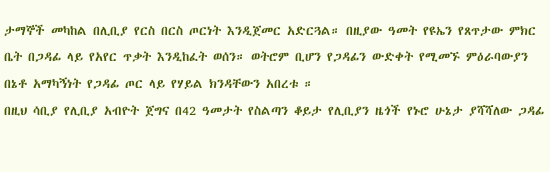ታማኞች መካከል በሊቢያ የርስ በርስ ጦርነት እንዲጀመር አድርጓል። በዚያው ዓመት የዩኤን የጸጥታው ምክር ቤት በጋዳፊ ላይ የአየር ጥቃት እንዲከፈት ወሰን። ወትሮም ቢሆን የጋዳፊን ውድቀት የሚመኙ ምዕራባውያን በኔቶ አማካኝነት የጋዳፊ ጦር ላይ የሃይል ክንዳቸውን አበረቱ ።
በዚህ ሳቢያ የሊቢያ አብዮት ጀግና በ42 ዓመታት የስልጣን ቆይታ የሊቢያን ዜጎች የኑሮ ሁኔታ ያሻሻለው ጋዳፊ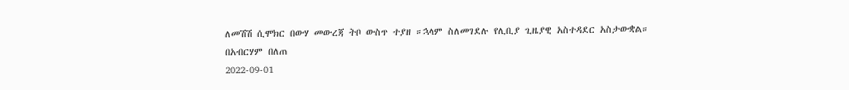ለመሽሽ ሲሞክር በውሃ መውረጃ ትቦ ውስጥ ተያዘ ።ኋላም ስለመገደሉ የሊቢያ ጊዜያዊ አስተዳደር አስታውቋል።
በአብርሃም በለጠ
2022-09-01